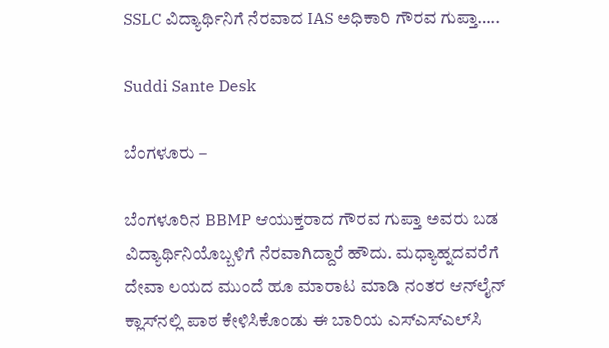SSLC ವಿದ್ಯಾರ್ಥಿನಿಗೆ ನೆರವಾದ IAS ಅಧಿಕಾರಿ ಗೌರವ ಗುಪ್ತಾ…..

Suddi Sante Desk

ಬೆಂಗಳೂರು –

ಬೆಂಗಳೂರಿನ BBMP ಆಯುಕ್ತರಾದ ಗೌರವ ಗುಪ್ತಾ ಅವರು ಬಡ ವಿದ್ಯಾರ್ಥಿನಿಯೊಬ್ಬಳಿಗೆ ನೆರವಾಗಿದ್ದಾರೆ ಹೌದು. ಮಧ್ಯಾಹ್ನದವರೆಗೆ ದೇವಾ ಲಯದ ಮುಂದೆ ಹೂ ಮಾರಾಟ ಮಾಡಿ ನಂತರ ಆನ್‍ಲೈನ್ ಕ್ಲಾಸ್‍ನಲ್ಲಿ ಪಾಠ ಕೇಳಿಸಿಕೊಂಡು ಈ ಬಾರಿಯ ಎಸ್‍ಎಸ್‍ಎಲ್‍ಸಿ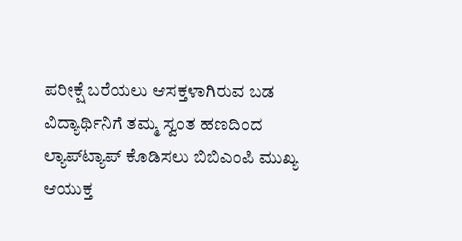ಪರೀಕ್ಷೆ ಬರೆಯಲು ಆಸಕ್ತಳಾಗಿರುವ ಬಡ ವಿದ್ಯಾರ್ಥಿನಿಗೆ ತಮ್ಮ ಸ್ವಂತ ಹಣದಿಂದ ಲ್ಯಾಪ್‍ಟ್ಯಾಪ್ ಕೊಡಿಸಲು ಬಿಬಿಎಂಪಿ ಮುಖ್ಯ ಆಯುಕ್ತ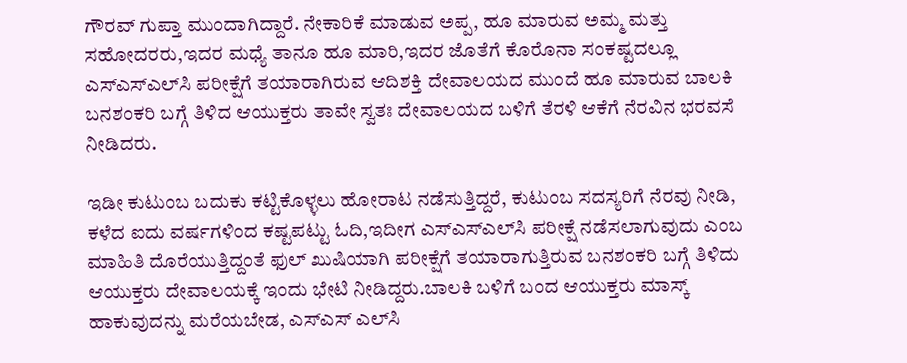ಗೌರವ್‍ ಗುಪ್ತಾ ಮುಂದಾಗಿದ್ದಾರೆ. ನೇಕಾರಿಕೆ ಮಾಡುವ ಅಪ್ಪ, ಹೂ ಮಾರುವ ಅಮ್ಮ ಮತ್ತು ಸಹೋದರರು,ಇದರ ಮಧ್ಯೆ ತಾನೂ ಹೂ ಮಾರಿ,ಇದರ ಜೊತೆಗೆ ಕೊರೊನಾ ಸಂಕಷ್ಟದಲ್ಲೂ ಎಸ್‍ಎಸ್‍ಎಲ್‍ಸಿ ಪರೀಕ್ಷೆಗೆ ತಯಾರಾಗಿರುವ ಆದಿಶಕ್ತಿ ದೇವಾಲಯದ ಮುಂದೆ ಹೂ ಮಾರುವ ಬಾಲಕಿ ಬನಶಂಕರಿ ಬಗ್ಗೆ ತಿಳಿದ ಆಯುಕ್ತರು ತಾವೇ ಸ್ವತಃ ದೇವಾಲಯದ ಬಳಿಗೆ ತೆರಳಿ ಆಕೆಗೆ ನೆರವಿನ ಭರವಸೆ ನೀಡಿದರು.

ಇಡೀ ಕುಟುಂಬ ಬದುಕು ಕಟ್ಟಿಕೊಳ್ಳಲು ಹೋರಾಟ ನಡೆಸುತ್ತಿದ್ದರೆ, ಕುಟುಂಬ ಸದಸ್ಯರಿಗೆ ನೆರವು ನೀಡಿ, ಕಳೆದ ಐದು ವರ್ಷಗಳಿಂದ ಕಷ್ಟಪಟ್ಟು ಓದಿ,ಇದೀಗ ಎಸ್‍ಎಸ್‍ಎಲ್‍ಸಿ ಪರೀಕ್ಷೆ ನಡೆಸಲಾಗುವುದು ಎಂಬ ಮಾಹಿತಿ ದೊರೆಯುತ್ತಿದ್ದಂತೆ ಫುಲ್ ಖುಷಿಯಾಗಿ ಪರೀಕ್ಷೆಗೆ ತಯಾರಾಗುತ್ತಿರುವ ಬನಶಂಕರಿ ಬಗ್ಗೆ ತಿಳಿದು ಆಯುಕ್ತರು ದೇವಾಲಯಕ್ಕೆ ಇಂದು ಭೇಟಿ ನೀಡಿದ್ದರು.ಬಾಲಕಿ ಬಳಿಗೆ ಬಂದ ಆಯುಕ್ತರು ಮಾಸ್ಕ್ ಹಾಕುವುದನ್ನು ಮರೆಯಬೇಡ, ಎಸ್‍ಎಸ್‍ ಎಲ್‍ಸಿ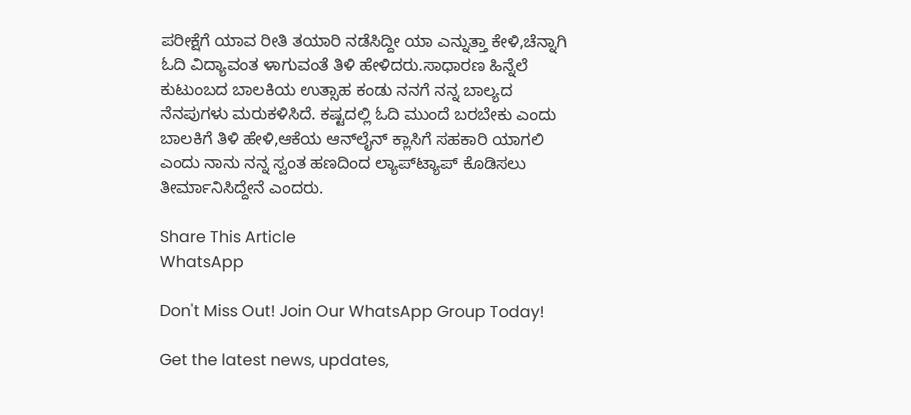ಪರೀಕ್ಷೆಗೆ ಯಾವ ರೀತಿ ತಯಾರಿ ನಡೆಸಿದ್ದೀ ಯಾ ಎನ್ನುತ್ತಾ ಕೇಳಿ,ಚೆನ್ನಾಗಿ ಓದಿ ವಿದ್ಯಾವಂತ ಳಾಗುವಂತೆ ತಿಳಿ ಹೇಳಿದರು.ಸಾಧಾರಣ ಹಿನ್ನೆಲೆ ಕುಟುಂಬದ ಬಾಲಕಿಯ ಉತ್ಸಾಹ ಕಂಡು ನನಗೆ ನನ್ನ ಬಾಲ್ಯದ ನೆನಪುಗಳು ಮರುಕಳಿಸಿದೆ. ಕಷ್ಟದಲ್ಲಿ ಓದಿ ಮುಂದೆ ಬರಬೇಕು ಎಂದು ಬಾಲಕಿಗೆ ತಿಳಿ ಹೇಳಿ,ಆಕೆಯ ಆನ್‌ಲೈನ್ ಕ್ಲಾಸಿಗೆ ಸಹಕಾರಿ ಯಾಗಲಿ ಎಂದು ನಾನು ನನ್ನ ಸ್ವಂತ ಹಣದಿಂದ ಲ್ಯಾಪ್‍ಟ್ಯಾಪ್ ಕೊಡಿಸಲು ತೀರ್ಮಾನಿಸಿದ್ದೇನೆ ಎಂದರು.

Share This Article
WhatsApp

Don't Miss Out! Join Our WhatsApp Group Today!

Get the latest news, updates,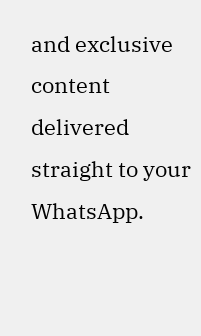and exclusive content delivered straight to your WhatsApp.